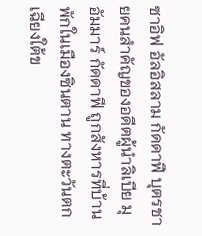ซาอิฟ อัลอิสลาม กัดดาฟี บุตรชายคนสำคัญของอดีตผู้นำลิเบีย มุอัมมาร์ กัดดาฟี ถูกสังหารที่บ้านพักในเมืองซินตาน ทางตะวันตกเฉียงใต้ข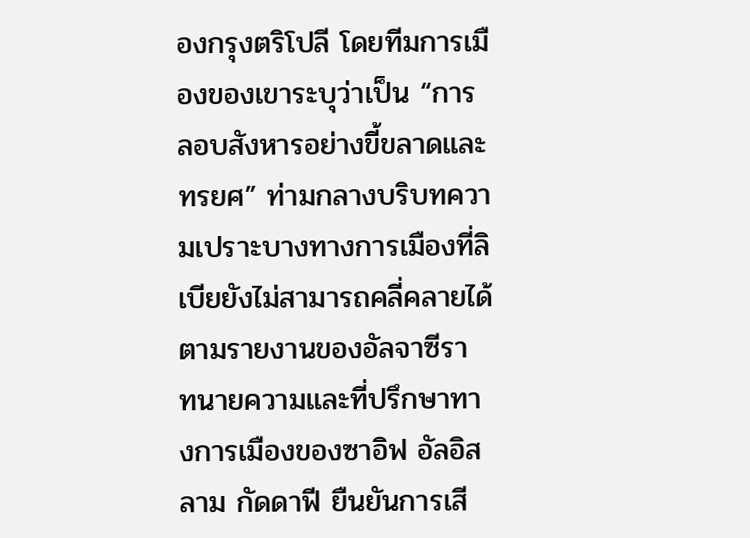องกรุงตริโปลี โดยทีมการเมืองของเขาระบุว่าเป็น “การลอบสังหารอย่างขี้ขลาดและทรยศ” ท่ามกลางบริบทความเปราะบางทางการเมืองที่ลิเบียยังไม่สามารถคลี่คลายได้
ตามรายงานของอัลจาซีรา ทนายความและที่ปรึกษาทางการเมืองของซาอิฟ อัลอิสลาม กัดดาฟี ยืนยันการเสี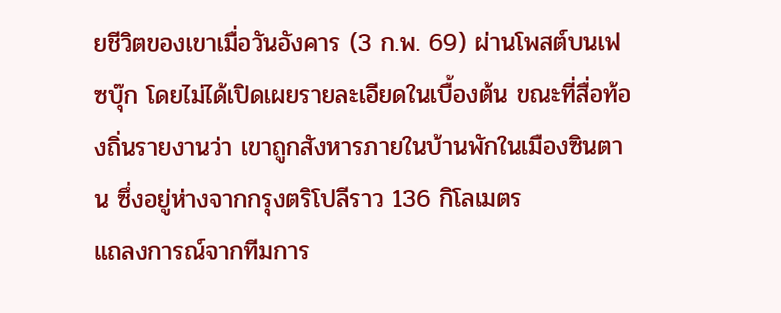ยชีวิตของเขาเมื่อวันอังคาร (3 ก.พ. 69) ผ่านโพสต์บนเฟซบุ๊ก โดยไม่ได้เปิดเผยรายละเอียดในเบื้องต้น ขณะที่สื่อท้องถิ่นรายงานว่า เขาถูกสังหารภายในบ้านพักในเมืองซินตาน ซึ่งอยู่ห่างจากกรุงตริโปลีราว 136 กิโลเมตร
แถลงการณ์จากทีมการ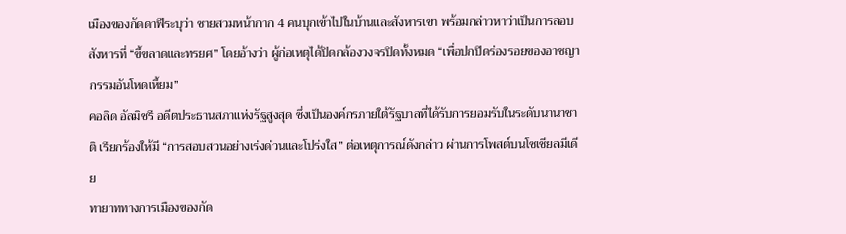เมืองของกัดดาฟีระบุว่า ชายสวมหน้ากาก 4 คนบุกเข้าไปในบ้านและสังหารเขา พร้อมกล่าวหาว่าเป็นการลอบสังหารที่ “ขี้ขลาดและทรยศ” โดยอ้างว่า ผู้ก่อเหตุได้ปิดกล้องวงจรปิดทั้งหมด “เพื่อปกปิดร่องรอยของอาชญากรรมอันโหดเหี้ยม”
คอลิด อัลมิชรี อดีตประธานสภาแห่งรัฐสูงสุด ซึ่งเป็นองค์กรภายใต้รัฐบาลที่ได้รับการยอมรับในระดับนานาชาติ เรียกร้องให้มี “การสอบสวนอย่างเร่งด่วนและโปร่งใส” ต่อเหตุการณ์ดังกล่าว ผ่านการโพสต์บนโซเชียลมีเดีย
ทายาททางการเมืองของกัด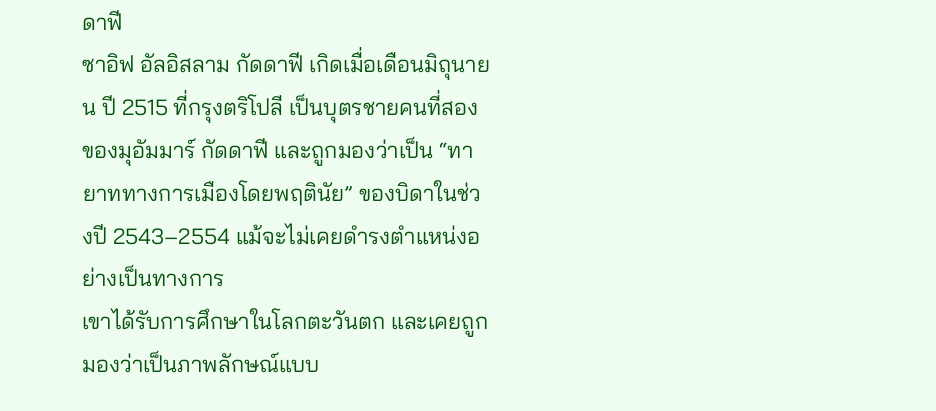ดาฟี
ซาอิฟ อัลอิสลาม กัดดาฟี เกิดเมื่อเดือนมิถุนายน ปี 2515 ที่กรุงตริโปลี เป็นบุตรชายคนที่สองของมุอัมมาร์ กัดดาฟี และถูกมองว่าเป็น “ทายาททางการเมืองโดยพฤตินัย” ของบิดาในช่วงปี 2543–2554 แม้จะไม่เคยดำรงตำแหน่งอย่างเป็นทางการ
เขาได้รับการศึกษาในโลกตะวันตก และเคยถูกมองว่าเป็นภาพลักษณ์แบบ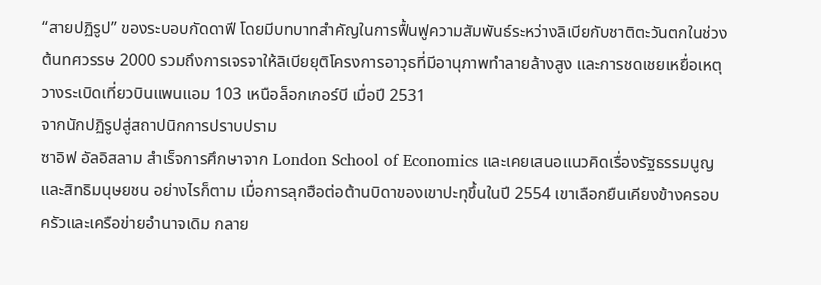“สายปฏิรูป” ของระบอบกัดดาฟี โดยมีบทบาทสำคัญในการฟื้นฟูความสัมพันธ์ระหว่างลิเบียกับชาติตะวันตกในช่วงต้นทศวรรษ 2000 รวมถึงการเจรจาให้ลิเบียยุติโครงการอาวุธที่มีอานุภาพทำลายล้างสูง และการชดเชยเหยื่อเหตุวางระเบิดเที่ยวบินแพนแอม 103 เหนือล็อกเกอร์บี เมื่อปี 2531
จากนักปฏิรูปสู่สถาปนิกการปราบปราม
ซาอิฟ อัลอิสลาม สำเร็จการศึกษาจาก London School of Economics และเคยเสนอแนวคิดเรื่องรัฐธรรมนูญและสิทธิมนุษยชน อย่างไรก็ตาม เมื่อการลุกฮือต่อต้านบิดาของเขาปะทุขึ้นในปี 2554 เขาเลือกยืนเคียงข้างครอบครัวและเครือข่ายอำนาจเดิม กลาย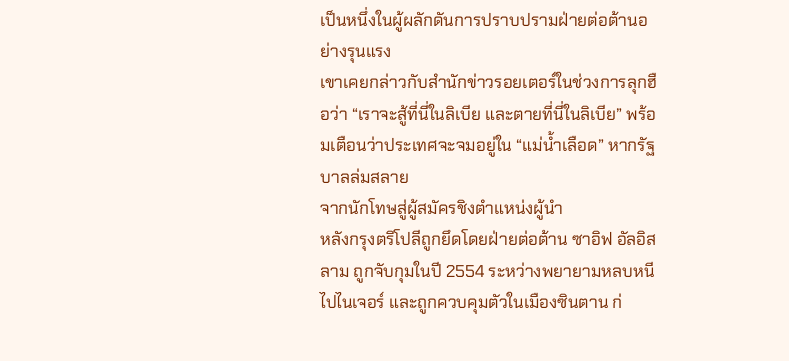เป็นหนึ่งในผู้ผลักดันการปราบปรามฝ่ายต่อต้านอย่างรุนแรง
เขาเคยกล่าวกับสำนักข่าวรอยเตอร์ในช่วงการลุกฮือว่า “เราจะสู้ที่นี่ในลิเบีย และตายที่นี่ในลิเบีย” พร้อมเตือนว่าประเทศจะจมอยู่ใน “แม่น้ำเลือด” หากรัฐบาลล่มสลาย
จากนักโทษสู่ผู้สมัครชิงตำแหน่งผู้นำ
หลังกรุงตริโปลีถูกยึดโดยฝ่ายต่อต้าน ซาอิฟ อัลอิสลาม ถูกจับกุมในปี 2554 ระหว่างพยายามหลบหนีไปไนเจอร์ และถูกควบคุมตัวในเมืองซินตาน ก่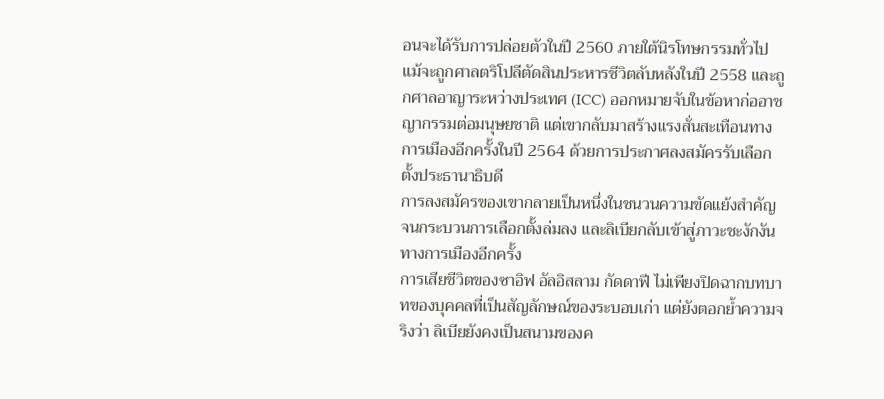อนจะได้รับการปล่อยตัวในปี 2560 ภายใต้นิรโทษกรรมทั่วไป
แม้จะถูกศาลตริโปลีตัดสินประหารชีวิตลับหลังในปี 2558 และถูกศาลอาญาระหว่างประเทศ (ICC) ออกหมายจับในข้อหาก่ออาชญากรรมต่อมนุษยชาติ แต่เขากลับมาสร้างแรงสั่นสะเทือนทางการเมืองอีกครั้งในปี 2564 ด้วยการประกาศลงสมัครรับเลือกตั้งประธานาธิบดี
การลงสมัครของเขากลายเป็นหนึ่งในชนวนความขัดแย้งสำคัญ จนกระบวนการเลือกตั้งล่มลง และลิเบียกลับเข้าสู่ภาวะชะงักงันทางการเมืองอีกครั้ง
การเสียชีวิตของซาอิฟ อัลอิสลาม กัดดาฟี ไม่เพียงปิดฉากบทบาทของบุคคลที่เป็นสัญลักษณ์ของระบอบเก่า แต่ยังตอกย้ำความจริงว่า ลิเบียยังคงเป็นสนามของค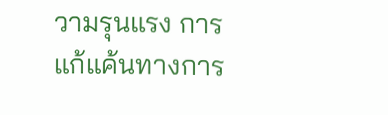วามรุนแรง การแก้แค้นทางการ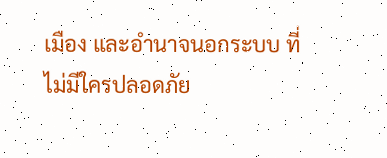เมือง และอำนาจนอกระบบ ที่ไม่มีใครปลอดภัย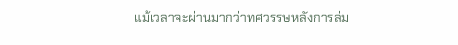แม้เวลาจะผ่านมากว่าทศวรรษหลังการล่ม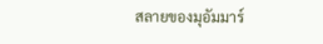สลายของมุอัมมาร์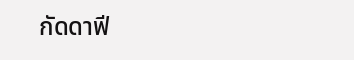กัดดาฟี